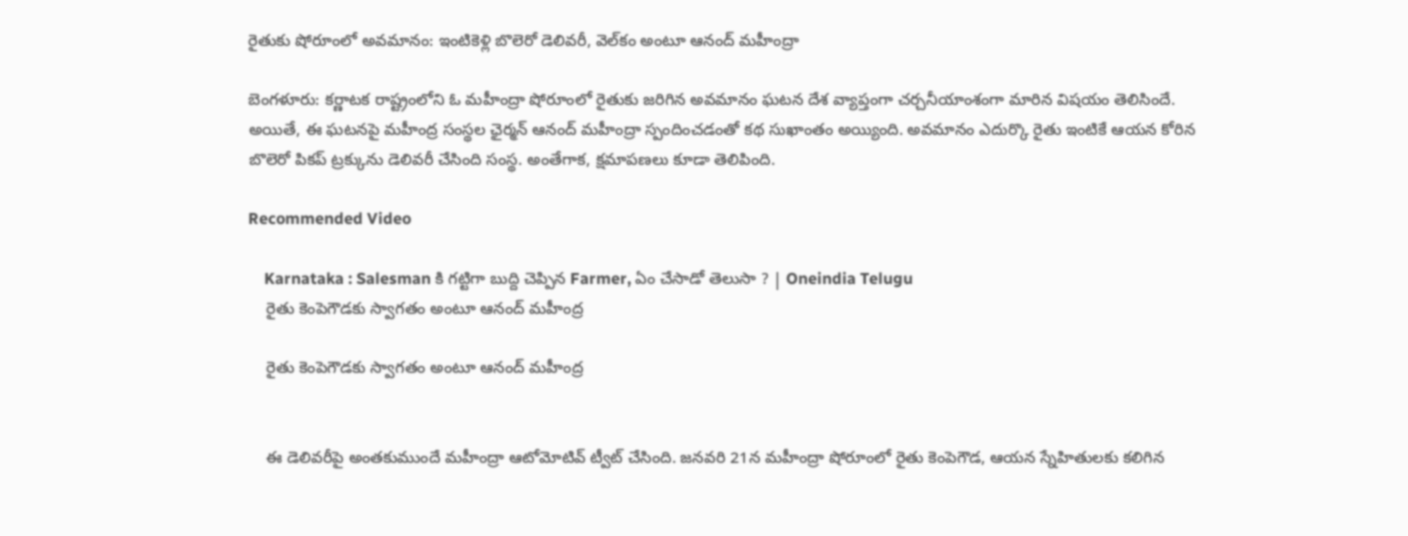రైతుకు షోరూంలో అవమానం: ఇంటికెళ్లి బొలెరో డెలివరీ, వెల్‌కం అంటూ ఆనంద్ మహీంద్రా

బెంగళూరు: కర్ణాటక రాష్ట్రంలోని ఓ మహీంద్రా షోరూంలో రైతుకు జరిగిన అవమానం ఘటన దేశ వ్యాప్తంగా చర్చనీయాంశంగా మారిన విషయం తెలిసిందే. అయితే, ఈ ఘటనపై మహీంద్ర సంస్థల ఛైర్మన్ ఆనంద్ మహీంద్రా స్పందించడంతో కథ సుఖాంతం అయ్యింది. అవమానం ఎదుర్కొ రైతు ఇంటికే ఆయన కోరిన బొలెరో పికప్ ట్రక్కును డెలివరీ చేసింది సంస్థ. అంతేగాక, క్షమాపణలు కూడా తెలిపింది.

Recommended Video

    Karnataka : Salesman కి గట్టిగా బుద్ది చెప్పిన Farmer, ఏం చేసాడో తెలుసా ? | Oneindia Telugu
    రైతు కెంపెగౌడకు స్వాగతం అంటూ ఆనంద్ మహీంద్ర

    రైతు కెంపెగౌడకు స్వాగతం అంటూ ఆనంద్ మహీంద్ర


    ఈ డెలివరీపై అంతకుముందే మహీంద్రా ఆటోమోటివ్ ట్వీట్ చేసింది. జనవరి 21న మహీంద్రా షోరూంలో రైతు కెంపెగౌడ, ఆయన స్నేహితులకు కలిగిన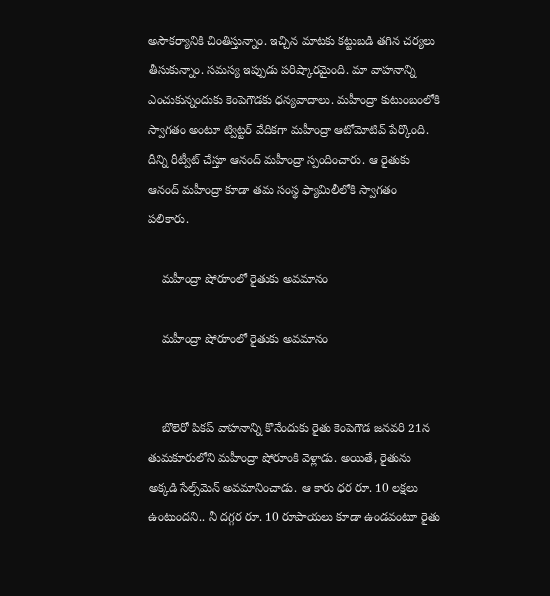అసౌకర్యానికి చింతిస్తున్నాం. ఇచ్చిన మాటకు కట్టుబడి తగిన చర్యలు తీసుకున్నాం. సమస్య ఇప్పుడు పరిష్కారమైంది. మా వాహనాన్ని ఎంచుకున్నందుకు కెంపెగౌడకు ధన్యవాదాలు. మహీంద్రా కుటుంబంలోకి స్వాగతం అంటూ ట్విట్టర్ వేదికగా మహీంద్రా ఆటోమోటివ్ పేర్కొంది. దీన్ని రీట్వీట్ చేస్తూ ఆనంద్ మహీంద్రా స్పందించారు. ఆ రైతుకు ఆనంద్ మహీంద్రా కూడా తమ సంస్థ ఫ్యామిలీలోకి స్వాగతం పలికారు.

    మహీంద్రా షోరూంలో రైతుకు అవమానం

    మహీంద్రా షోరూంలో రైతుకు అవమానం


    బొలెరో పికప్ వాహనాన్ని కొనేందుకు రైతు కెంపెగౌడ జనవరి 21న తుమకూరులోని మహీంద్రా షోరూంకి వెళ్లాడు. అయితే, రైతును అక్కడి సేల్స్‌మెన్ అవమానించాడు. ఆ కారు ధర రూ. 10 లక్షలు ఉంటుందని.. నీ దగ్గర రూ. 10 రూపాయలు కూడా ఉండవంటూ రైతు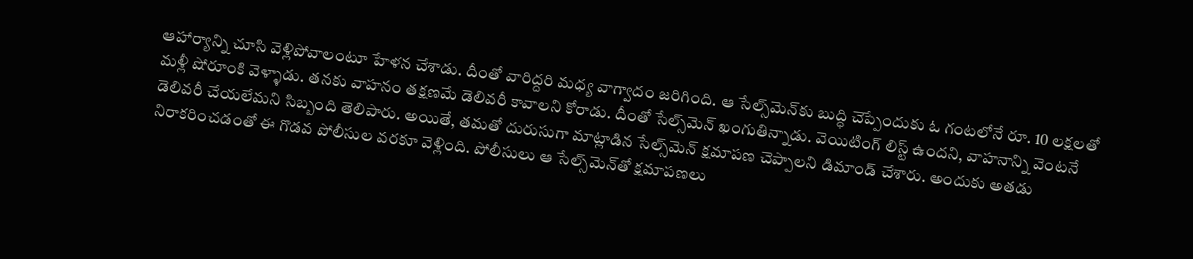ఆహార్యాన్ని చూసి వెళ్లిపోవాలంటూ హేళన చేశాడు. దీంతో వారిద్దరి మధ్య వాగ్వాదం జరిగింది. ఆ సేల్స్‌మెన్‌కు బుద్ధి చెప్పేందుకు ఓ గంటలోనే రూ. 10 లక్షలతో మళ్లీ షోరూంకి వెళ్ళాడు. తనకు వాహనం తక్షణమే డెలివరీ కావాలని కోరాడు. దీంతో సేల్స్‌మెన్ ఖంగుతిన్నాడు. వెయిటింగ్ లిస్ట్ ఉందని, వాహనాన్ని వెంటనే డెలివరీ చేయలేమని సిబ్బంది తెలిపారు. అయితే, తమతో దురుసుగా మాట్లాడిన సేల్స్‌మెన్ క్షమాపణ చెప్పాలని డిమాండ్ చేశారు. అందుకు అతడు నిరాకరించడంతో ఈ గొడవ పోలీసుల వరకూ వెళ్లింది. పోలీసులు ఆ సేల్స్‌మెన్‌తో క్షమాపణలు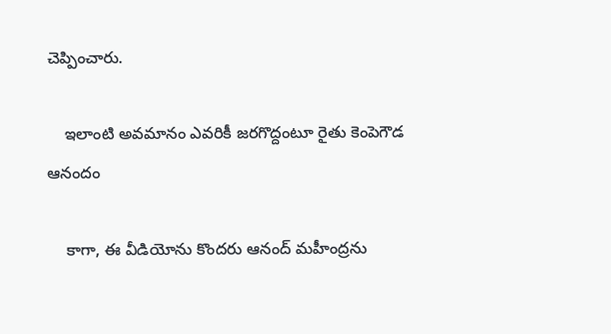చెప్పించారు.

    ఇలాంటి అవమానం ఎవరికీ జరగొద్దంటూ రైతు కెంపెగౌడ ఆనందం

    కాగా, ఈ వీడియోను కొందరు ఆనంద్ మహీంద్రను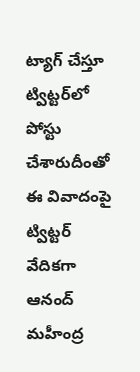ట్యాగ్ చేస్తూ ట్విట్టర్‌లో పోస్టు చేశారుదీంతో ఈ వివాదంపై ట్విట్టర్ వేదికగా ఆనంద్ మహీంద్ర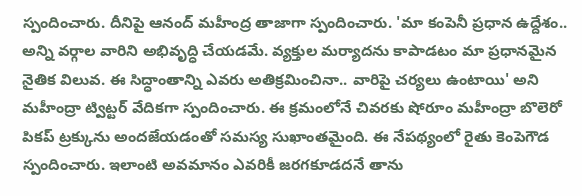స్పందించారు. దీనిపై ఆనంద్ మహీంద్ర తాజాగా స్పందించారు. 'మా కంపెనీ ప్రధాన ఉద్దేశం.. అన్ని వర్గాల వారిని అభివృద్ధి చేయడమే. వ్యక్తుల మర్యాదను కాపాడటం మా ప్రధానమైన నైతిక విలువ. ఈ సిద్ధాంతాన్ని ఎవరు అతిక్రమించినా.. వారిపై చర్యలు ఉంటాయి' అని మహీంద్రా ట్విట్టర్ వేదికగా స్పందించారు. ఈ క్రమంలోనే చివరకు షోరూం మహీంద్రా బొలెరో పికప్ ట్రక్కును అందజేయడంతో సమస్య సుఖాంతమైంది. ఈ నేపథ్యంలో రైతు కెంపెగౌడ స్పందించారు. ఇలాంటి అవమానం ఎవరికీ జరగకూడదనే తాను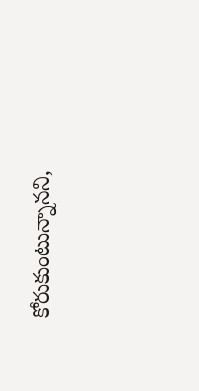కోరుకుంటున్నానని,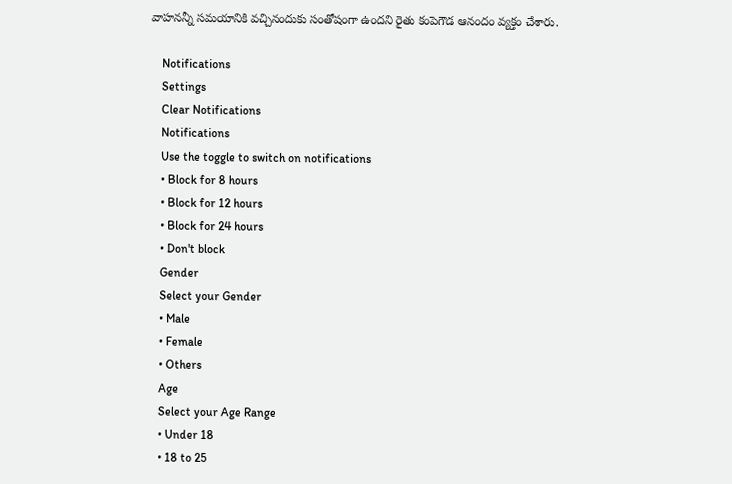వాహనన్నీ సమయానికి వచ్చినందుకు సంతోషంగా ఉందని రైతు కంపెగౌడ ఆనందం వ్యక్తం చేశారు.

    Notifications
    Settings
    Clear Notifications
    Notifications
    Use the toggle to switch on notifications
    • Block for 8 hours
    • Block for 12 hours
    • Block for 24 hours
    • Don't block
    Gender
    Select your Gender
    • Male
    • Female
    • Others
    Age
    Select your Age Range
    • Under 18
    • 18 to 25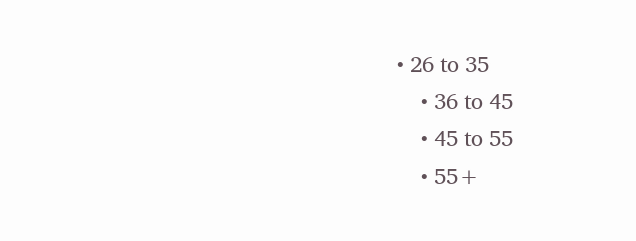• 26 to 35
    • 36 to 45
    • 45 to 55
    • 55+